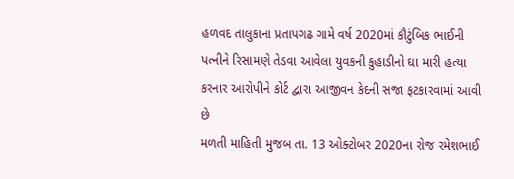હળવદ તાલુકાના પ્રતાપગઢ ગામે વર્ષ 2020માં કૌટુંબિક ભાઈની પત્નીને રિસામણે તેડવા આવેલા યુવકની કુહાડીનો ઘા મારી હત્યા કરનાર આરોપીને કોર્ટ દ્વારા આજીવન કેદની સજા ફટકારવામાં આવી છે
મળતી માહિતી મુજબ તા. 13 ઓક્ટોબર 2020ના રોજ રમેશભાઈ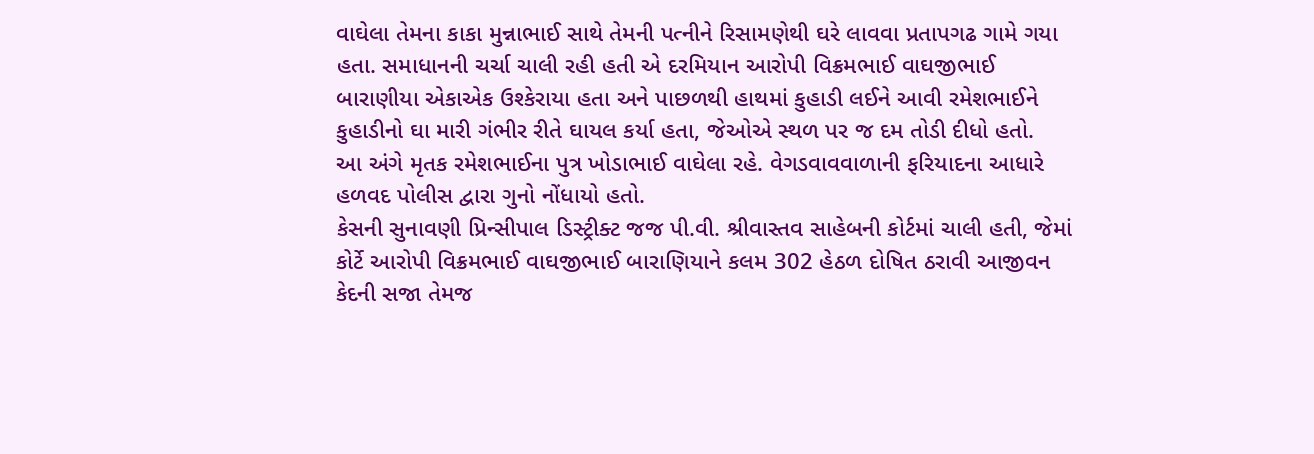વાઘેલા તેમના કાકા મુન્નાભાઈ સાથે તેમની પત્નીને રિસામણેથી ઘરે લાવવા પ્રતાપગઢ ગામે ગયા હતા. સમાધાનની ચર્ચા ચાલી રહી હતી એ દરમિયાન આરોપી વિક્રમભાઈ વાઘજીભાઈ બારાણીયા એકાએક ઉશ્કેરાયા હતા અને પાછળથી હાથમાં કુહાડી લઈને આવી રમેશભાઈને કુહાડીનો ઘા મારી ગંભીર રીતે ઘાયલ કર્યા હતા, જેઓએ સ્થળ પર જ દમ તોડી દીધો હતો.
આ અંગે મૃતક રમેશભાઈના પુત્ર ખોડાભાઈ વાઘેલા રહે. વેગડવાવવાળાની ફરિયાદના આધારે હળવદ પોલીસ દ્વારા ગુનો નોંધાયો હતો.
કેસની સુનાવણી પ્રિન્સીપાલ ડિસ્ટ્રીક્ટ જજ પી.વી. શ્રીવાસ્તવ સાહેબની કોર્ટમાં ચાલી હતી, જેમાં કોર્ટે આરોપી વિક્રમભાઈ વાઘજીભાઈ બારાણિયાને કલમ 302 હેઠળ દોષિત ઠરાવી આજીવન કેદની સજા તેમજ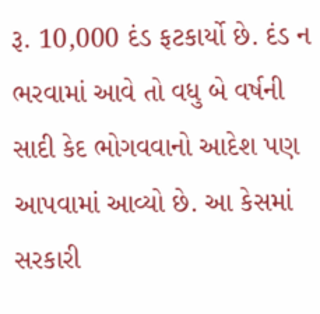રૂ. 10,000 દંડ ફટકાર્યો છે. દંડ ન ભરવામાં આવે તો વધુ બે વર્ષની સાદી કેદ ભોગવવાનો આદેશ પણ આપવામાં આવ્યો છે. આ કેસમાં સરકારી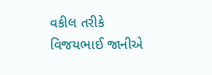વકીલ તરીકે વિજયભાઈ જાનીએ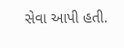સેવા આપી હતી.